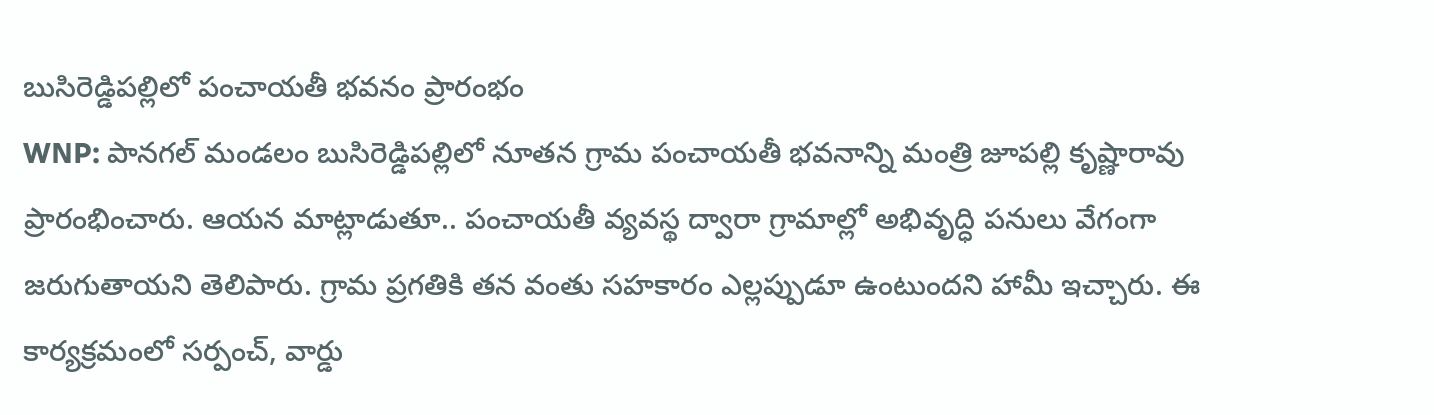బుసిరెడ్డిపల్లిలో పంచాయతీ భవనం ప్రారంభం
WNP: పానగల్ మండలం బుసిరెడ్డిపల్లిలో నూతన గ్రామ పంచాయతీ భవనాన్ని మంత్రి జూపల్లి కృష్ణారావు ప్రారంభించారు. ఆయన మాట్లాడుతూ.. పంచాయతీ వ్యవస్థ ద్వారా గ్రామాల్లో అభివృద్ధి పనులు వేగంగా జరుగుతాయని తెలిపారు. గ్రామ ప్రగతికి తన వంతు సహకారం ఎల్లప్పుడూ ఉంటుందని హామీ ఇచ్చారు. ఈ కార్యక్రమంలో సర్పంచ్, వార్డు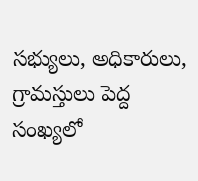సభ్యులు, అధికారులు, గ్రామస్తులు పెద్ద సంఖ్యలో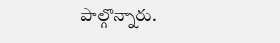పాల్గొన్నారు.